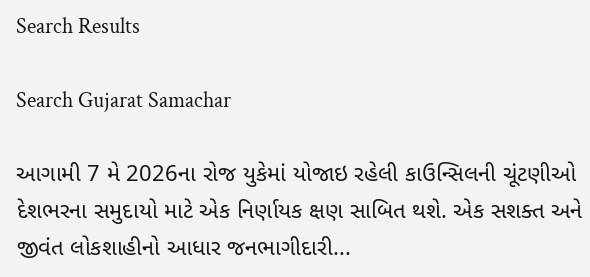Search Results

Search Gujarat Samachar

આગામી 7 મે 2026ના રોજ યુકેમાં યોજાઇ રહેલી કાઉન્સિલની ચૂંટણીઓ દેશભરના સમુદાયો માટે એક નિર્ણાયક ક્ષણ સાબિત થશે. એક સશક્ત અને જીવંત લોકશાહીનો આધાર જનભાગીદારી...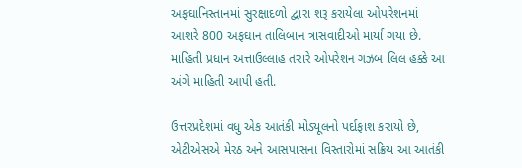અફઘાનિસ્તાનમાં સુરક્ષાદળો દ્વારા શરૂ કરાયેલા ઓપરેશનમાં આશરે 800 અફઘાન તાલિબાન ત્રાસવાદીઓ માર્યા ગયા છે. માહિતી પ્રધાન અત્તાઉલ્લાહ તરારે ઓપરેશન ગઝબ લિલ હક્કે આ અંગે માહિતી આપી હતી.

ઉત્તરપ્રદેશમાં વધુ એક આતંકી મોડ્યૂલનો પર્દાફાશ કરાયો છે, એટીએસએ મેરઠ અને આસપાસના વિસ્તારોમાં સક્રિય આ આતંકી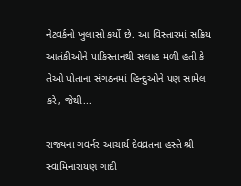નેટવર્કનો ખુલાસો કર્યો છે. આ વિસ્તારમાં સક્રિય આતંકીઓને પાકિસ્તાનથી સલાહ મળી હતી કે તેઓ પોતાના સંગઠનમાં હિન્દુઓને પણ સામેલ કરે, જેથી...

રાજ્યના ગવર્નર આચાર્ય દેવવ્રતના હસ્તે શ્રી સ્વામિનારાયણ ગાદી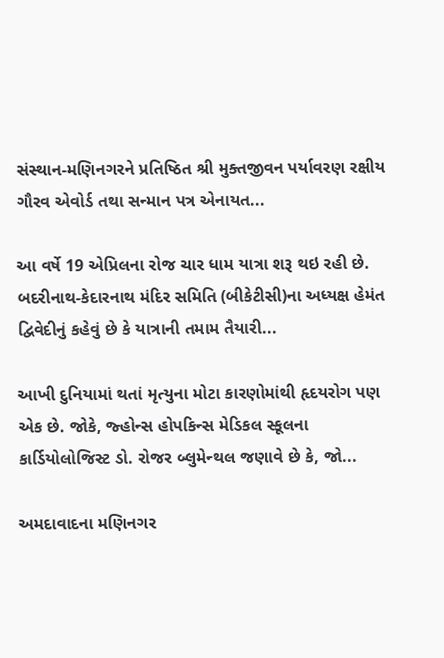સંસ્થાન-મણિનગરને પ્રતિષ્ઠિત શ્રી મુક્તજીવન પર્યાવરણ રક્ષીય ગૌરવ એવોર્ડ તથા સન્માન પત્ર એનાયત...

આ વર્ષે 19 એપ્રિલના રોજ ચાર ધામ યાત્રા શરૂ થઇ રહી છે. બદરીનાથ-કેદારનાથ મંદિર સમિતિ (બીકેટીસી)ના અધ્યક્ષ હેમંત દ્વિવેદીનું કહેવું છે કે યાત્રાની તમામ તૈયારી...

આખી દુનિયામાં થતાં મૃત્યુના મોટા કારણોમાંથી હૃદયરોગ પણ એક છે. જોકે, જ્હોન્સ હોપકિન્સ મેડિકલ સ્કૂલના કાર્ડિયોલોજિસ્ટ ડો. રોજર બ્લુમેન્થલ જણાવે છે કે, જો...

અમદાવાદના મણિનગર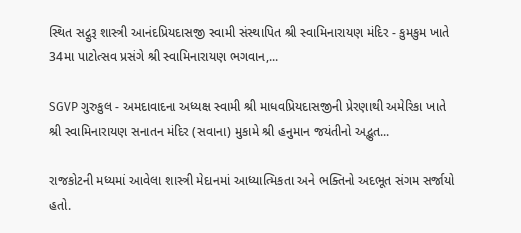સ્થિત સદ્ગુરૂ શાસ્ત્રી આનંદપ્રિયદાસજી સ્વામી સંસ્થાપિત શ્રી સ્વામિનારાયણ મંદિર - કુમકુમ ખાતે 34મા પાટોત્સવ પ્રસંગે શ્રી સ્વામિનારાયણ ભગવાન,...

SGVP ગુરુકુલ - અમદાવાદના અધ્યક્ષ સ્વામી શ્રી માધવપ્રિયદાસજીની પ્રેરણાથી અમેરિકા ખાતે શ્રી સ્વામિનારાયણ સનાતન મંદિર (સવાના) મુકામે શ્રી હનુમાન જયંતીનો અદ્ભુત...

રાજકોટની મધ્યમાં આવેલા શાસ્ત્રી મેદાનમાં આધ્યાત્મિકતા અને ભક્તિનો અદભૂત સંગમ સર્જાયો હતો.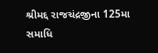શ્રીમદ્દ રાજચંદ્રજીના 125મા સમાધિ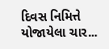દિવસ નિમિત્તે યોજાયેલા ચાર...